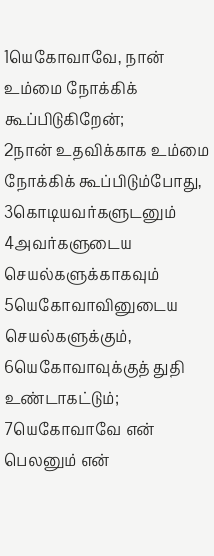1யெகோவாவே, நான் உம்மை நோக்கிக் கூப்பிடுகிறேன்;
2நான் உதவிக்காக உம்மை நோக்கிக் கூப்பிடும்போது,
3கொடியவர்களுடனும்
4அவர்களுடைய செயல்களுக்காகவும்
5யெகோவாவினுடைய செயல்களுக்கும்,
6யெகோவாவுக்குத் துதி உண்டாகட்டும்;
7யெகோவாவே என் பெலனும் என்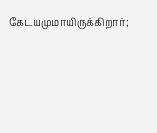கேடயமுமாயிருக்கிறார்;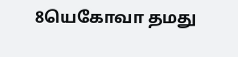8யெகோவா தமது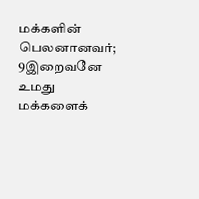மக்களின் பெலனானவர்;
9இறைவனே உமது மக்களைக்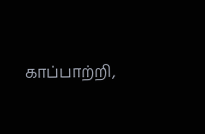காப்பாற்றி,